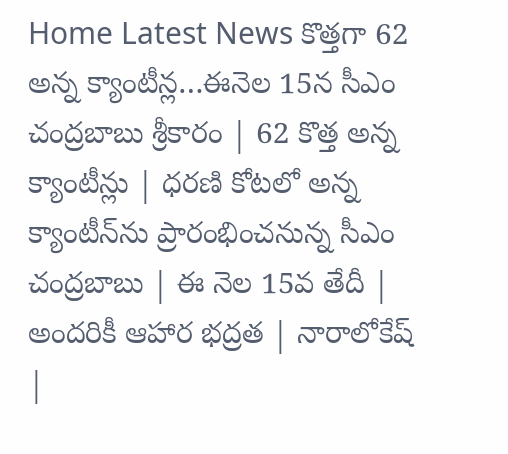Home Latest News కొత్తగా 62 అన్న క్యాంటీన్ల…ఈనెల 15న సీఎం చంద్రబాబు శ్రీకారం | 62 కొత్త అన్న క్యాంటీన్లు | ధరణి కోటలో అన్న క్యాంటీన్‌ను ప్రారంభించనున్న సీఎం చంద్రబాబు | ఈ నెల 15వ తేదీ | అందరికీ ఆహార భద్రత | నారాలోకేష్ |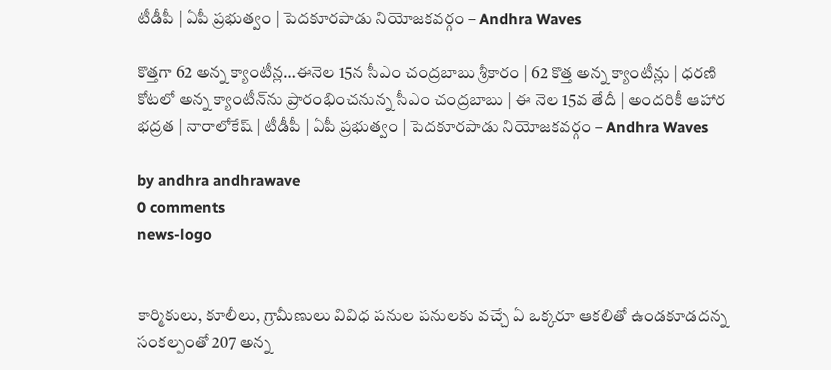టీడీపీ | ఏపీ ప్రభుత్వం | పెదకూరపాడు నియోజకవర్గం – Andhra Waves

కొత్తగా 62 అన్న క్యాంటీన్ల…ఈనెల 15న సీఎం చంద్రబాబు శ్రీకారం | 62 కొత్త అన్న క్యాంటీన్లు | ధరణి కోటలో అన్న క్యాంటీన్‌ను ప్రారంభించనున్న సీఎం చంద్రబాబు | ఈ నెల 15వ తేదీ | అందరికీ ఆహార భద్రత | నారాలోకేష్ | టీడీపీ | ఏపీ ప్రభుత్వం | పెదకూరపాడు నియోజకవర్గం – Andhra Waves

by andhra andhrawave
0 comments
news-logo


కార్మికులు, కూలీలు, గ్రామీణులు వివిధ పనుల పనులకు వచ్చే ఏ ఒక్కరూ ఆకలితో ఉండకూడదన్న సంకల్పంతో 207 అన్న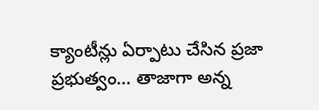క్యాంటీన్లు ఏర్పాటు చేసిన ప్రజా ప్రభుత్వం… తాజాగా అన్న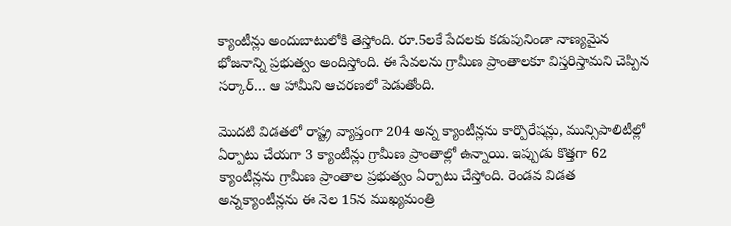క్యాంటీన్లు అందుబాటులోకి తెస్తోంది. రూ.5లకే పేదలకు కడుపునిండా నాణ్యమైన భోజనాన్ని ప్రభుత్వం అందిస్తోంది. ఈ సేవలను గ్రామీణ ప్రాంతాలకూ విస్తరిస్తామని చెప్పిన సర్కార్… ఆ హామీని ఆచరణలో పెడుతోంది.

మొదటి విడతలో రాష్ట్ర వ్యాప్తంగా 204 అన్న క్యాంటీన్లను కార్పొరేషన్లు, మున్సిపాలిటీల్లో ఏర్పాటు చేయగా 3 క్యాంటీన్లు గ్రామీణ ప్రాంతాల్లో ఉన్నాయి. ఇప్పుడు కొత్తగా 62 క్యాంటీన్లను గ్రామీణ ప్రాంతాల ప్రభుత్వం ఏర్పాటు చేస్తోంది. రెండవ విడత అన్నక్యాంటీన్లను ఈ నెల 15న ముఖ్యమంత్రి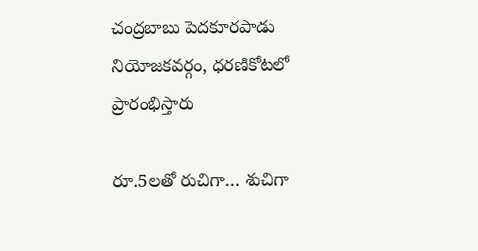చంద్రబాబు పెదకూరపాడు నియోజకవర్గం, ధరణికోటలో ప్రారంభిస్తారు

రూ.5లతో రుచిగా… శుచిగా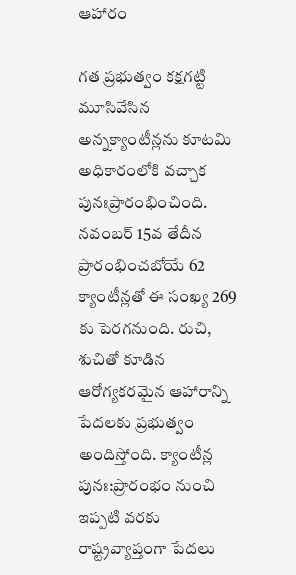ఆహారం

గత ప్రభుత్వం కక్షగట్టి మూసివేసిన అన్నక్యాంటీన్లను కూటమి అధికారంలోకి వచ్చాక పునఃప్రారంభించింది. నవంబర్ 15వ తేదీన ప్రారంభించబోయే 62 క్యాంటీన్లతో ఈ సంఖ్య 269 కు పెరగనుంది. రుచి, శుచితో కూడిన ఆరోగ్యకరమైన ఆహారాన్ని పేదలకు ప్రభుత్వం అందిస్తోంది. క్యాంటీన్ల పునః:ప్రారంభం నుంచి ఇప్పటి వరకు రాష్ట్రవ్యాప్తంగా పేదలు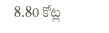8.80 కోట్ల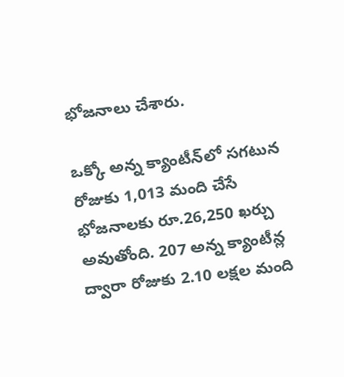భోజనాలు చేశారు.

ఒక్కో అన్న క్యాంటీన్‌లో సగటున రోజుకు 1,013 మంది చేసే భోజనాలకు రూ.26,250 ఖర్చు అవుతోంది. 207 అన్న క్యాంటీన్ల ద్వారా రోజుకు 2.10 లక్షల మంది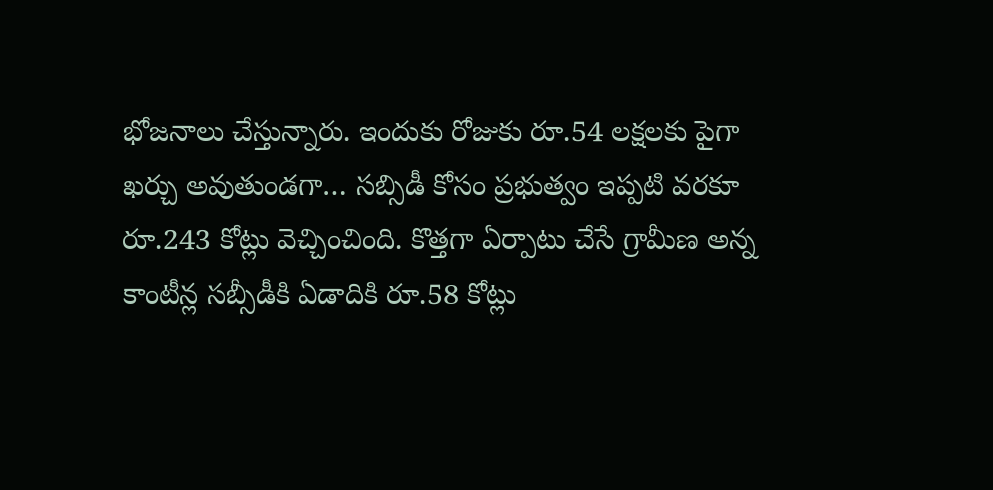భోజనాలు చేస్తున్నారు. ఇందుకు రోజుకు రూ.54 లక్షలకు పైగా ఖర్చు అవుతుండగా… సబ్సిడీ కోసం ప్రభుత్వం ఇప్పటి వరకూ రూ.243 కోట్లు వెచ్చించింది. కొత్తగా ఏర్పాటు చేసే గ్రామీణ అన్న కాంటీన్ల సబ్సీడీకి ఏడాదికి రూ.58 కోట్లు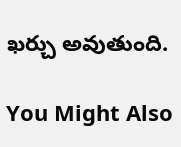ఖర్చు అవుతుంది.

You Might Also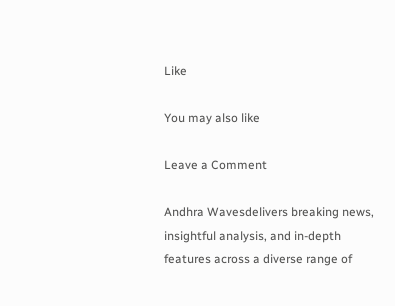Like

You may also like

Leave a Comment

Andhra Wavesdelivers breaking news, insightful analysis, and in-depth features across a diverse range of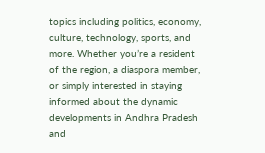topics including politics, economy, culture, technology, sports, and more. Whether you’re a resident of the region, a diaspora member, or simply interested in staying informed about the dynamic developments in Andhra Pradesh and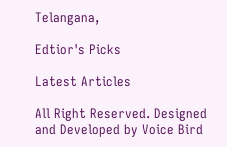Telangana,

Edtior's Picks

Latest Articles

All Right Reserved. Designed and Developed by Voice Bird